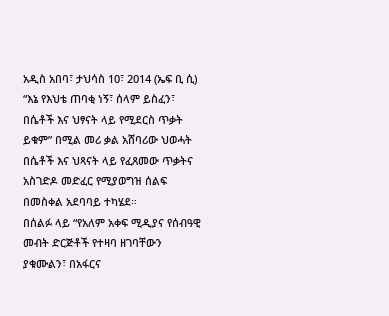አዲስ አበባ፣ ታህሳስ 10፣ 2014 (ኤፍ ቢ ሲ) “እኔ የእህቴ ጠባቂ ነኝ፣ ሰላም ይስፈን፣ በሴቶች እና ህፃናት ላይ የሚደርስ ጥቃት ይቁም” በሚል መሪ ቃል አሸባሪው ህወሓት በሴቶች እና ህጻናት ላይ የፈጸመው ጥቃትና አስገድዶ መድፈር የሚያወግዝ ሰልፍ በመስቀል አደባባይ ተካሄደ።
በሰልፉ ላይ “የአለም አቀፍ ሚዲያና የሰብዓዊ መብት ድርጅቶች የተዛባ ዘገባቸውን ያቁሙልን፣ በአፋርና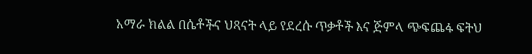አማራ ክልል በሴቶችና ህጻናት ላይ የደረሱ ጥቃቶች እና ጅምላ ጭፍጨፋ ፍትህ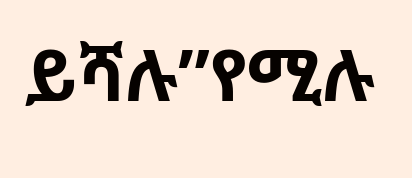ይሻሉ”የሚሉ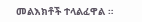መልእክቶች ተላልፈዋል ።